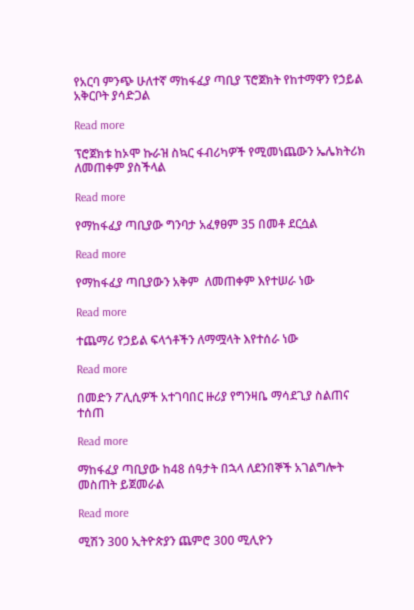የአርባ ምንጭ ሁለተኛ ማከፋፈያ ጣቢያ ፕሮጀክት የከተማዋን የኃይል አቅርቦት ያሳድጋል

Read more

ፕሮጀክቱ ከኦሞ ኩራዝ ስኳር ፋብሪካዎች የሚመነጨውን ኤሌክትሪክ ለመጠቀም ያስችላል

Read more

የማከፋፈያ ጣቢያው ግንባታ አፈፃፀም 35 በመቶ ደርሷል

Read more

የማከፋፈያ ጣቢያውን አቅም  ለመጠቀም እየተሠራ ነው

Read more

ተጨማሪ የኃይል ፍላጎቶችን ለማሟላት እየተሰራ ነው

Read more

በመድን ፖሊሲዎች አተገባበር ዙሪያ የግንዛቤ ማሳደጊያ ስልጠና ተሰጠ

Read more

ማከፋፈያ ጣቢያው ከ48 ሰዓታት በኋላ ለደንበኞች አገልግሎት መስጠት ይጀመራል

Read more

ሚሽን 300 ኢትዮጵያን ጨምሮ 300 ሚሊዮን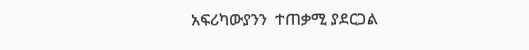አፍሪካውያንን  ተጠቃሚ ያደርጋል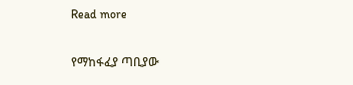Read more

የማከፋፈያ ጣቢያው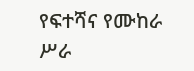የፍተሻና የሙከራ ሥራ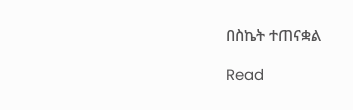በስኬት ተጠናቋል

Read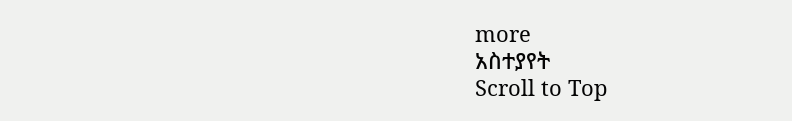more
አስተያየት
Scroll to Top